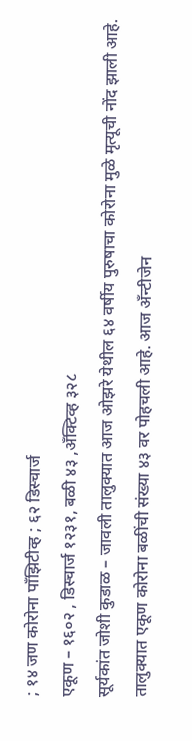; १४ जण कोरोना पाँझिटीव्ह ; ६२ डिस्चार्ज
एकूण – १६०२ , डिस्चार्ज १२३१, बळी ४३ ,अँक्टिव्ह ३२८
सूर्यकांत जोशी कुडाळ – जावली तालुक्यात आज ओझरे येथील ६४ वर्षीय पुरुषाचा कोरोना मुळे मृत्यूची नोंद झाली आहे. तालुक्यात एकूण कोरोना बळींची संख्या ४३ वर पोहचली आहे. आज अँन्टीजेन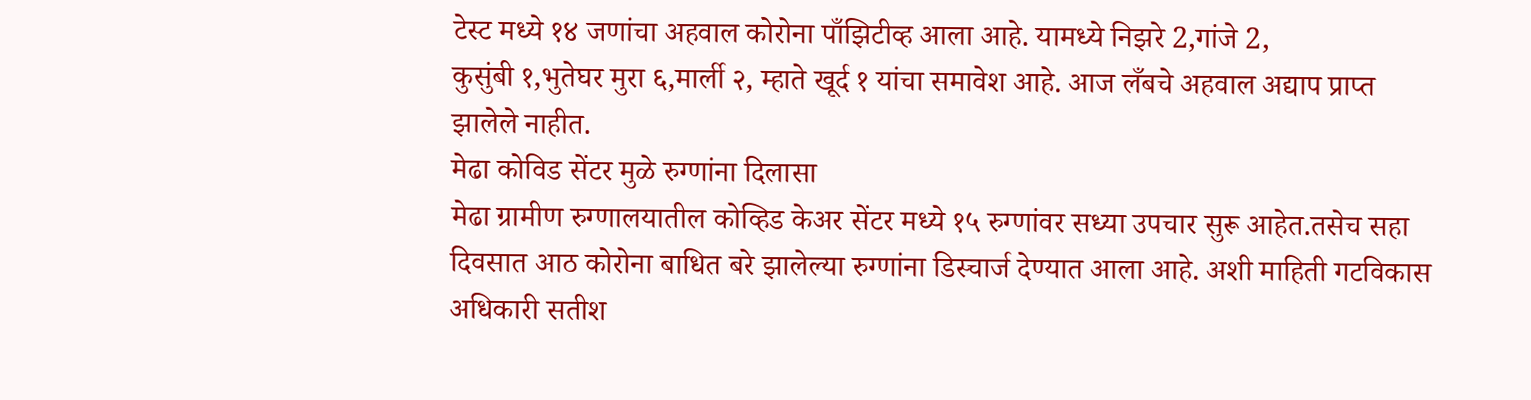टेस्ट मध्ये १४ जणांचा अहवाल कोरोना पाँझिटीव्ह आला आहे. यामध्ये निझरे 2,गांजे 2,
कुसुंबी १,भुतेघर मुरा ६,मार्ली २, म्हाते खूर्द १ यांचा समावेश आहे. आज लँबचे अहवाल अद्याप प्राप्त झालेले नाहीत.
मेढा कोविड सेंटर मुळे रुग्णांना दिलासा
मेढा ग्रामीण रुग्णालयातील कोव्हिड केअर सेंटर मध्ये १५ रुग्णांवर सध्या उपचार सुरू आहेत.तसेच सहा दिवसात आठ कोरोना बाधित बरे झालेल्या रुग्णांना डिस्चार्ज देण्यात आला आहे. अशी माहिती गटविकास अधिकारी सतीश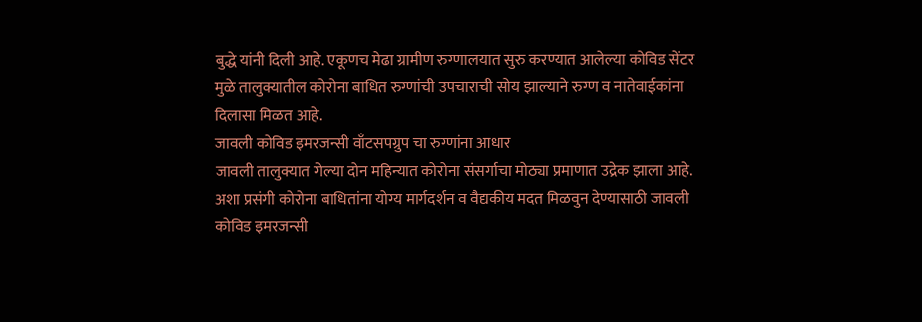बुद्धे यांनी दिली आहे. एकूणच मेढा ग्रामीण रुग्णालयात सुरु करण्यात आलेल्या कोविड सेंटर मुळे तालुक्यातील कोरोना बाधित रुग्णांची उपचाराची सोय झाल्याने रुग्ण व नातेवाईकांना दिलासा मिळत आहे.
जावली कोविड इमरजन्सी वाँटसपग्रुप चा रुग्णांना आधार
जावली तालुक्यात गेल्या दोन महिन्यात कोरोना संसर्गाचा मोठ्या प्रमाणात उद्रेक झाला आहे. अशा प्रसंगी कोरोना बाधितांना योग्य मार्गदर्शन व वैद्यकीय मदत मिळवुन देण्यासाठी जावली कोविड इमरजन्सी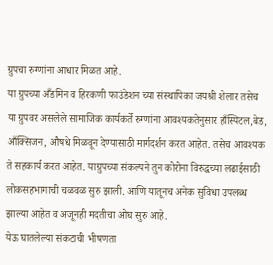ग्रुपचा रुग्णांना आधार मिळत आहे.
या ग्रुपच्या अँडमिन व हिरकणी फाउंडेशन च्या संस्थापिका जयश्री शेलार तसेच या ग्रुपवर असलेले सामाजिक कार्यकर्ते रुग्णांना आवश्यकतेनुसार हाँस्पिटल,बेड, आँक्सिजन, औषधे मिळवून देण्यासाठी मार्गदर्शन करत आहेत. तसेच आवश्यक ते सहकार्य करत आहेत. याग्रुपच्या संकल्पने तुन कोरोना विरुद्धच्या लढाईसाठी लोकसहभागाची चळवळ सुरु झाली. आणि यातूनच अनेक सुविधा उपलब्ध झाल्या आहेत व अजूनही मदतीचा ओघ सुरु आहे.
येऊ घातलेल्या संकटाची भीषणता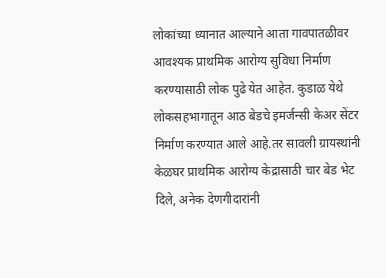लोकांच्या ध्यानात आल्याने आता गावपातळीवर आवश्यक प्राथमिक आरोग्य सुविधा निर्माण करण्यासाठी लोक पुढे येत आहेत. कुडाळ येथे लोकसहभागातून आठ बेडचे इमर्जन्सी केअर सेंटर निर्माण करण्यात आले आहे.तर सावली ग्रायस्थांनी केळघर प्राथमिक आरोग्य केद्रासाठी चार बेड भेट दिले, अनेक देणगीदारांनी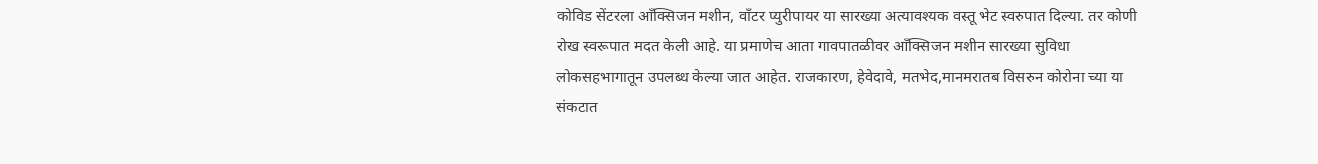कोविड सेंटरला आँक्सिजन मशीन, वाँटर प्युरीपायर या सारख्या अत्यावश्यक वस्तू भेट स्वरुपात दिल्या. तर कोणी रोख स्वरूपात मदत केली आहे. या प्रमाणेच आता गावपातळीवर आँक्सिजन मशीन सारख्या सुविधा लोकसहभागातून उपलब्ध केल्या जात आहेत. राजकारण, हेवेदावे, मतभेद,मानमरातब विसरुन कोरोना च्या या संकटात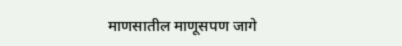माणसातील माणूसपण जागे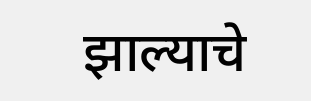झाल्याचे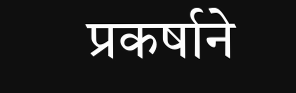प्रकर्षाने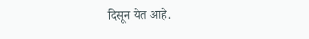दिसून येत आहे.